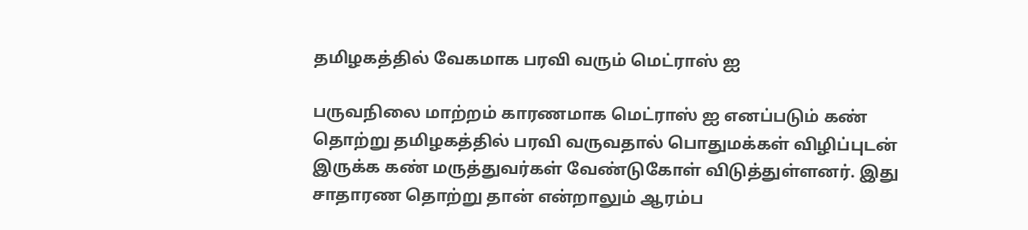தமிழகத்தில் வேகமாக பரவி வரும் மெட்ராஸ் ஐ

பருவநிலை மாற்றம் காரணமாக மெட்ராஸ் ஐ எனப்படும் கண் தொற்று தமிழகத்தில் பரவி வருவதால் பொதுமக்கள் விழிப்புடன் இருக்க கண் மருத்துவர்கள் வேண்டுகோள் விடுத்துள்ளனர். இது சாதாரண தொற்று தான் என்றாலும் ஆரம்ப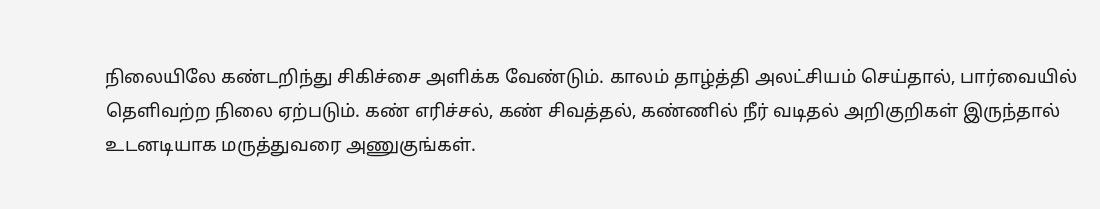நிலையிலே கண்டறிந்து சிகிச்சை அளிக்க வேண்டும். காலம் தாழ்த்தி அலட்சியம் செய்தால், பார்வையில் தெளிவற்ற நிலை ஏற்படும். கண் எரிச்சல், கண் சிவத்தல், கண்ணில் நீர் வடிதல் அறிகுறிகள் இருந்தால் உடனடியாக மருத்துவரை அணுகுங்கள்.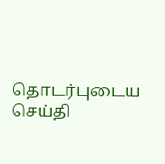தொடர்புடைய செய்தி